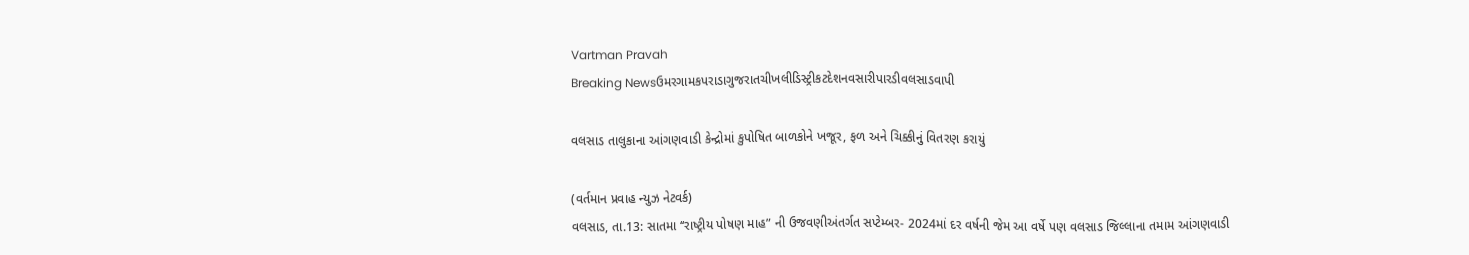Vartman Pravah
Breaking Newsઉમરગામકપરાડાગુજરાતચીખલીડિસ્ટ્રીકટદેશનવસારીપારડીવલસાડવાપી

વલસાડ તાલુકાના આંગણવાડી કેન્‍દ્રોમાં કુપોષિત બાળકોને ખજૂર, ફળ અને ચિક્કીનું વિતરણ કરાયું

(વર્તમાન પ્રવાહ ન્‍યુઝ નેટવર્ક)
વલસાડ, તા.13: સાતમા ‘‘રાષ્‍ટ્રીય પોષણ માહ” ની ઉજવણીઅંતર્ગત સપ્‍ટેમ્‍બર- 2024માં દર વર્ષની જેમ આ વર્ષે પણ વલસાડ જિલ્લાના તમામ આંગણવાડી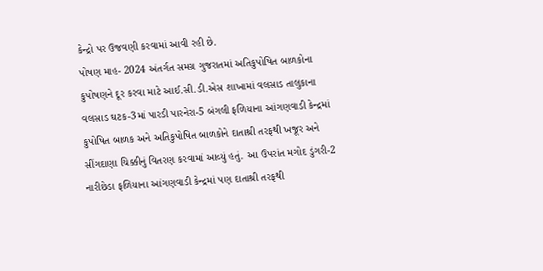કેન્‍દ્રો પર ઉજવણી કરવામાં આવી રહી છે.
પોષણ માહ- 2024 અંતર્ગત સમગ્ર ગુજરાતમાં અતિકુપોષિત બાળકોના કુપોષણને દૂર કરવા માટે આઈ.સી.ડી.એસ શાખામાં વલસાડ તાલુકાના વલસાડ ઘટક-3માં પારડી પારનેરા-5 બંગલી ફળિયાના આંગણવાડી કેન્‍દ્રમાં કુપોષિત બાળક અને અતિકુપોષિત બાળકોને દાતાશ્રી તરફથી ખજૂર અને સીંગદાણા ચિક્કીનું વિતરણ કરવામાં આવ્‍યું હતું. આ ઉપરાંત મગોદ ડુંગરી-2 નારીછેડા ફળિયાના આંગણવાડી કેન્‍દ્રમાં પણ દાતાશ્રી તરફથી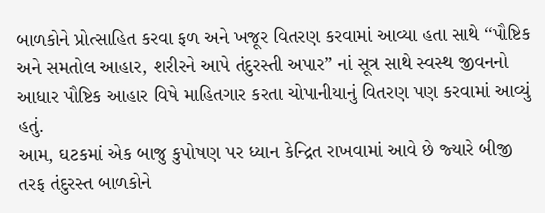બાળકોને પ્રોત્‍સાહિત કરવા ફળ અને ખજૂર વિતરણ કરવામાં આવ્‍યા હતા સાથે ‘‘પૌષ્ટિક અને સમતોલ આહાર, શરીરને આપે તંદુરસ્‍તી અપાર” નાં સૂત્ર સાથે સ્‍વસ્‍થ જીવનનો આધાર પૌષ્ટિક આહાર વિષે માહિતગાર કરતા ચોપાનીયાનું વિતરણ પણ કરવામાં આવ્‍યું હતું.
આમ, ઘટકમાં એક બાજુ કુપોષણ પર ધ્‍યાન કેન્‍દ્રિત રાખવામાં આવે છે જ્‍યારે બીજી તરફ તંદુરસ્‍ત બાળકોને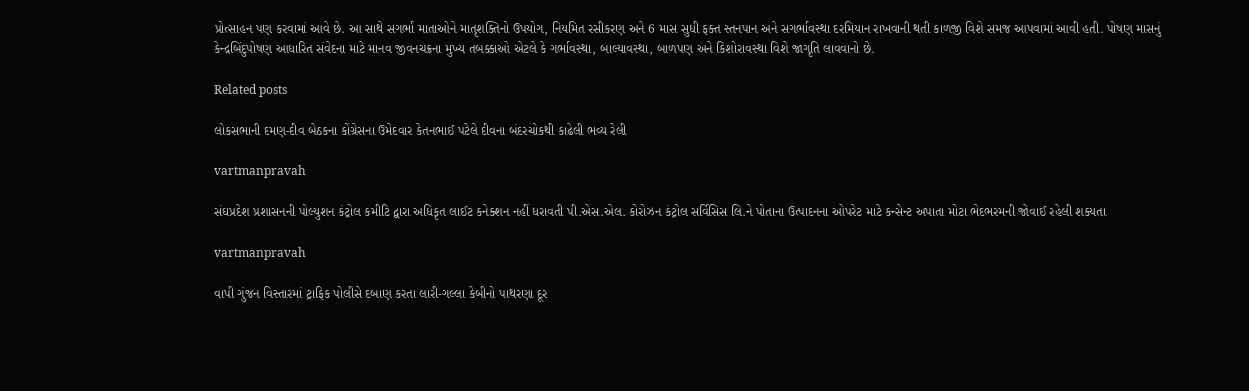પ્રોત્‍સાહન પણ કરવામાં આવે છે. આ સાથે સગર્ભા માતાઓને માતૃશક્‍તિનો ઉપયોગ, નિયમિત રસીકરણ અને 6 માસ સુધી ફક્‍ત સ્‍તનપાન અને સગર્ભાવસ્‍થા દરમિયાન રાખવાની થતી કાળજી વિશે સમજ આપવામાં આવી હતી. પોષણ માસનું કેન્‍દ્રબિંદુપોષણ આધારિત સંવેદના માટે માનવ જીવનચક્રના મુખ્‍ય તબક્કાઓ એટલે કે ગર્ભાવસ્‍થા, બાલ્‍યાવસ્‍થા, બાળપણ અને કિશોરાવસ્‍થા વિશે જાગૃતિ લાવવાનો છે.

Related posts

લોકસભાની દમણ-દીવ બેઠકના કોંગ્રેસના ઉમેદવાર કેતનભાઈ પટેલે દીવના બંદરચોકથી કાઢેલી ભવ્‍ય રેલી

vartmanpravah

સંઘપ્રદેશ પ્રશાસનની પોલ્‍યુશન કંટ્રોલ કમીટિ દ્વારા અધિકૃત લાઈટ કનેક્‍શન નહીં ધરાવતી પી.એસ.એલ. કોરોઝન કંટ્રોલ સર્વિસિસ લિ.ને પોતાના ઉત્‍પાદનના ઓપરેટ માટે કન્‍સેન્‍ટ અપાતા મોટા ભેદભરમની જોવાઈ રહેલી શક્‍યતા

vartmanpravah

વાપી ગુંજન વિસ્‍તારમાં ટ્રાફિક પોલીસે દબાણ કરતા લારી-ગલ્લા કેબીનો પાથરણા દૂર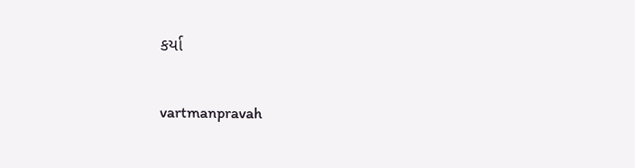કર્યા

vartmanpravah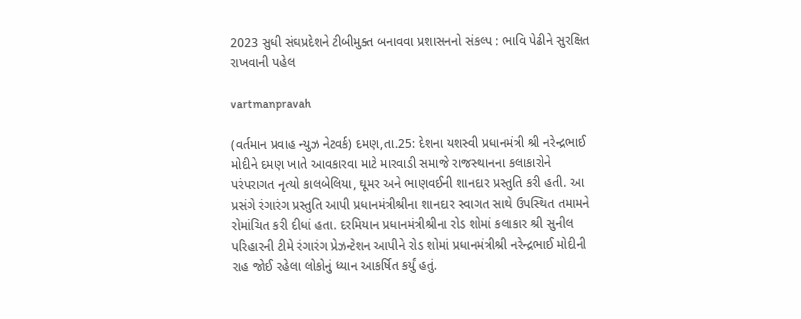2023 સુધી સંઘપ્રદેશને ટીબીમુક્‍ત બનાવવા પ્રશાસનનો સંકલ્‍પ : ભાવિ પેઢીને સુરક્ષિત રાખવાની પહેલ

vartmanpravah

(વર્તમાન પ્રવાહ ન્‍યુઝ નેટવર્ક) દમણ,તા.25: દેશના યશસ્‍વી પ્રધાનમંત્રી શ્રી નરેન્‍દ્રભાઈ મોદીને દમણ ખાતે આવકારવા માટે મારવાડી સમાજે રાજસ્‍થાનના કલાકારોને પરંપરાગત નૃત્‍યો કાલબેલિયા, ઘૂમર અને ભાણવઈની શાનદાર પ્રસ્‍તુતિ કરી હતી. આ પ્રસંગે રંગારંગ પ્રસ્‍તુતિ આપી પ્રધાનમંત્રીશ્રીના શાનદાર સ્‍વાગત સાથે ઉપસ્‍થિત તમામને રોમાંચિત કરી દીધાં હતા. દરમિયાન પ્રધાનમંત્રીશ્રીના રોડ શોમાં કલાકાર શ્રી સુનીલ પરિહારની ટીમે રંગારંગ પ્રેઝન્‍ટેશન આપીને રોડ શોમાં પ્રધાનમંત્રીશ્રી નરેન્‍દ્રભાઈ મોદીની રાહ જોઈ રહેલા લોકોનું ધ્‍યાન આકર્ષિત કર્યું હતું.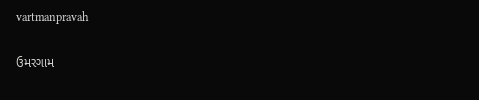vartmanpravah

ઉમરગામ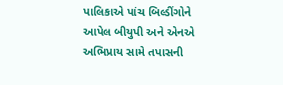પાલિકાએ પાંચ બિલ્‍ડીંગોને આપેલ બીયુપી અને એનએ અભિપ્રાય સામે તપાસની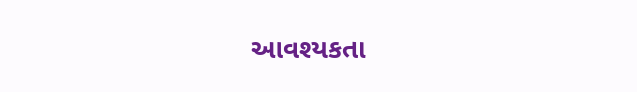આવશ્‍યકતા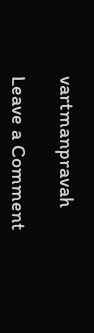vartmanpravah

Leave a Comment